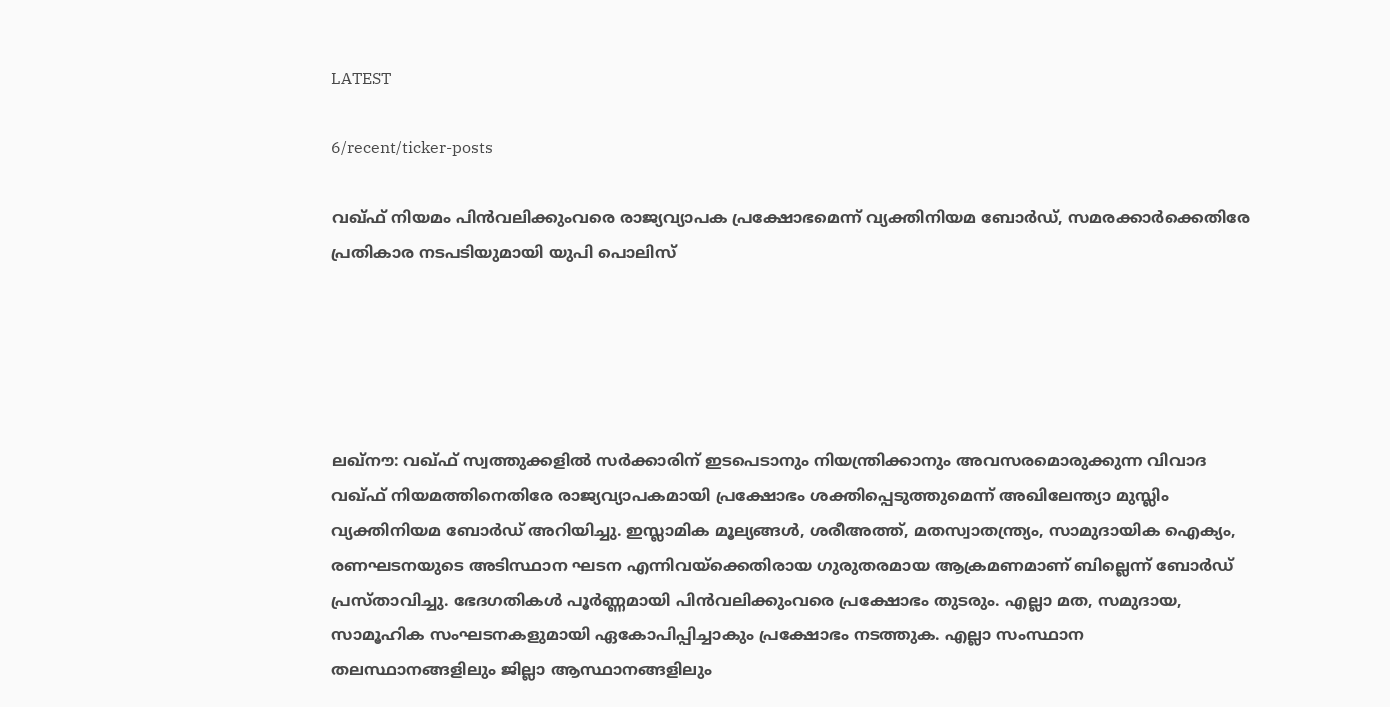LATEST

6/recent/ticker-posts

വഖ്ഫ് നിയമം പിന്‍വലിക്കുംവരെ രാജ്യവ്യാപക പ്രക്ഷോഭമെന്ന് വ്യക്തിനിയമ ബോര്‍ഡ്, സമരക്കാര്‍ക്കെതിരേ പ്രതികാര നടപടിയുമായി യുപി പൊലിസ്





ലഖ്‌നൗ: വഖ്ഫ് സ്വത്തുക്കളില്‍ സര്‍ക്കാരിന് ഇടപെടാനും നിയന്ത്രിക്കാനും അവസരമൊരുക്കുന്ന വിവാദ വഖ്ഫ് നിയമത്തിനെതിരേ രാജ്യവ്യാപകമായി പ്രക്ഷോഭം ശക്തിപ്പെടുത്തുമെന്ന് അഖിലേന്ത്യാ മുസ്ലിം വ്യക്തിനിയമ ബോര്‍ഡ് അറിയിച്ചു. ഇസ്ലാമിക മൂല്യങ്ങള്‍, ശരീഅത്ത്, മതസ്വാതന്ത്ര്യം, സാമുദായിക ഐക്യം, രണഘടനയുടെ അടിസ്ഥാന ഘടന എന്നിവയ്‌ക്കെതിരായ ഗുരുതരമായ ആക്രമണമാണ് ബില്ലെന്ന് ബോര്‍ഡ് പ്രസ്താവിച്ചു. ഭേദഗതികള്‍ പൂര്‍ണ്ണമായി പിന്‍വലിക്കുംവരെ പ്രക്ഷോഭം തുടരും. എല്ലാ മത, സമുദായ, സാമൂഹിക സംഘടനകളുമായി ഏകോപിപ്പിച്ചാകും പ്രക്ഷോഭം നടത്തുക. എല്ലാ സംസ്ഥാന തലസ്ഥാനങ്ങളിലും ജില്ലാ ആസ്ഥാനങ്ങളിലും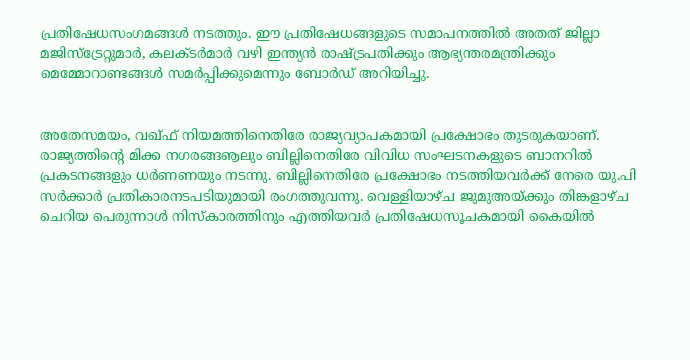പ്രതിഷേധസംഗമങ്ങള്‍ നടത്തും. ഈ പ്രതിഷേധങ്ങളുടെ സമാപനത്തില്‍ അതത് ജില്ലാ മജിസ്‌ട്രേറ്റുമാര്‍, കലക്ടര്‍മാര്‍ വഴി ഇന്ത്യന്‍ രാഷ്ട്രപതിക്കും ആഭ്യന്തരമന്ത്രിക്കും മെമ്മോറാണ്ടങ്ങള്‍ സമര്‍പ്പിക്കുമെന്നും ബോര്‍ഡ് അറിയിച്ചു.


അതേസമയം, വഖ്ഫ് നിയമത്തിനെതിരേ രാജ്യവ്യാപകമായി പ്രക്ഷോഭം തുടരുകയാണ്. രാജ്യത്തിന്റെ മിക്ക നഗരങ്ങൡലും ബില്ലിനെതിരേ വിവിധ സംഘടനകളുടെ ബാനറില്‍ പ്രകടനങ്ങളും ധര്‍ണണയും നടന്നു. ബില്ലിനെതിരേ പ്രക്ഷോഭം നടത്തിയവര്‍ക്ക് നേരെ യു.പി സര്‍ക്കാര്‍ പ്രതികാരനടപടിയുമായി രംഗത്തുവന്നു. വെള്ളിയാഴ്ച ജുമുഅയ്ക്കും തിങ്കളാഴ്ച ചെറിയ പെരുന്നാള്‍ നിസ്‌കാരത്തിനും എത്തിയവര്‍ പ്രതിഷേധസൂചകമായി കൈയില്‍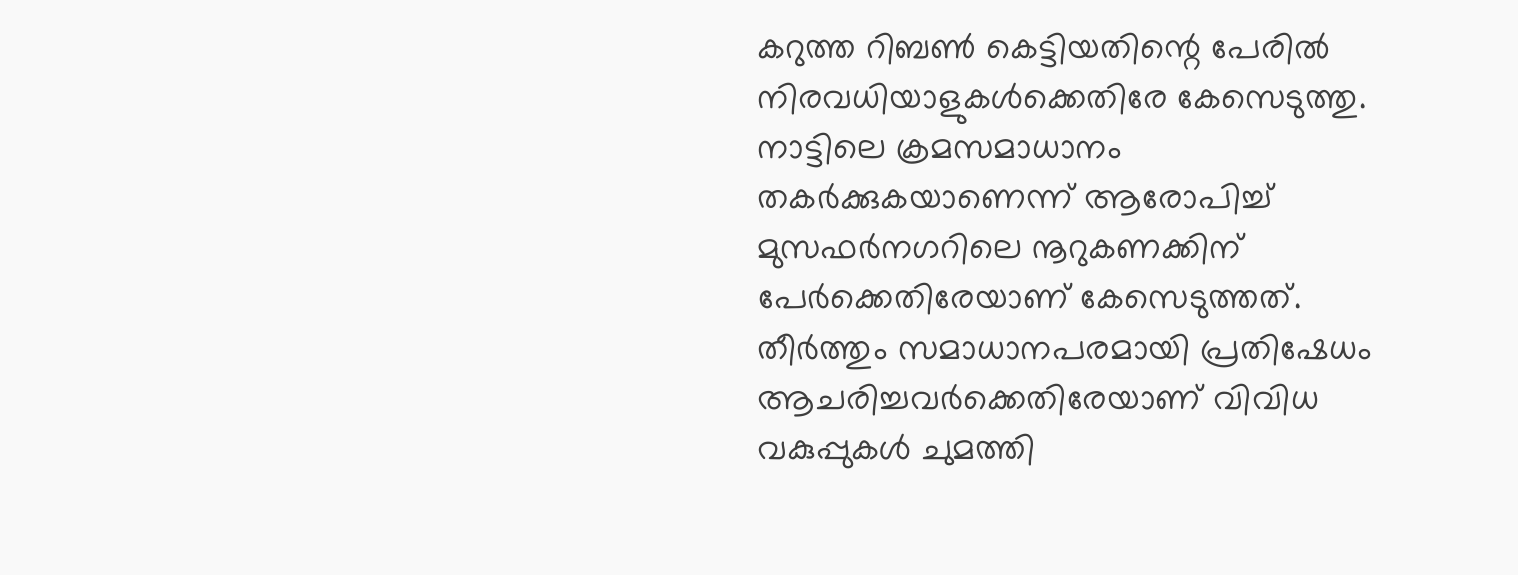കറുത്ത റിബണ്‍ കെട്ടിയതിന്റെ പേരില്‍ നിരവധിയാളുകള്‍ക്കെതിരേ കേസെടുത്തു. നാട്ടിലെ ക്രമസമാധാനം തകര്‍ക്കുകയാണെന്ന് ആരോപിച്ച് മുസഫര്‍നഗറിലെ നൂറുകണക്കിന് പേര്‍ക്കെതിരേയാണ് കേസെടുത്തത്. തീര്‍ത്തും സമാധാനപരമായി പ്രതിഷേധം ആചരിച്ചവര്‍ക്കെതിരേയാണ് വിവിധ വകുപ്പുകള്‍ ചുമത്തി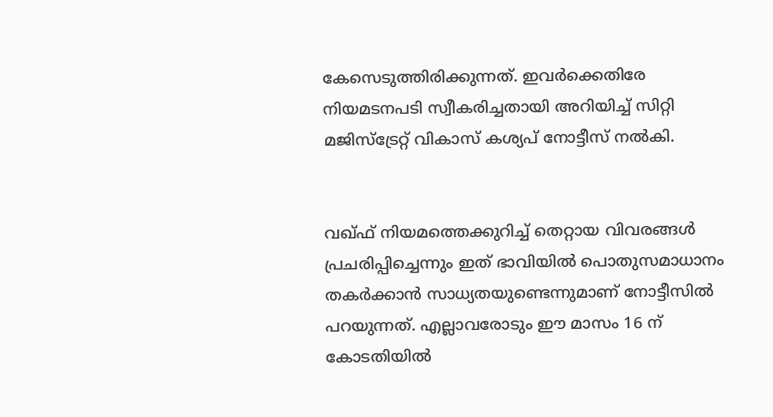കേസെടുത്തിരിക്കുന്നത്. ഇവര്‍ക്കെതിരേ നിയമടനപടി സ്വീകരിച്ചതായി അറിയിച്ച് സിറ്റി മജിസ്‌ട്രേറ്റ് വികാസ് കശ്യപ് നോട്ടീസ് നല്‍കി.


വഖ്ഫ് നിയമത്തെക്കുറിച്ച് തെറ്റായ വിവരങ്ങള്‍ പ്രചരിപ്പിച്ചെന്നും ഇത് ഭാവിയില്‍ പൊതുസമാധാനം തകര്‍ക്കാന്‍ സാധ്യതയുണ്ടെന്നുമാണ് നോട്ടീസില്‍ പറയുന്നത്. എല്ലാവരോടും ഈ മാസം 16 ന് കോടതിയില്‍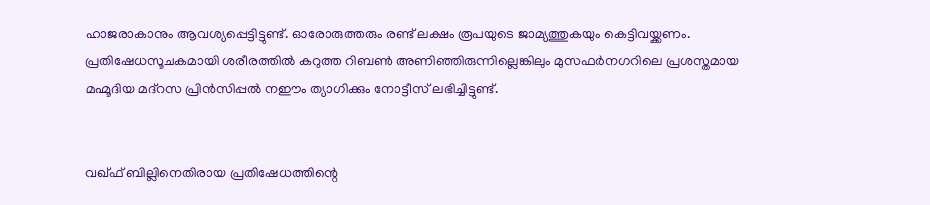ഹാജരാകാനും ആവശ്യപ്പെട്ടിട്ടുണ്ട്. ഓരോരുത്തരും രണ്ട് ലക്ഷം രൂപയുടെ ജാമ്യത്തുകയും കെട്ടിവയ്ക്കണം. പ്രതിഷേധസൂചകമായി ശരീരത്തില്‍ കറുത്ത റിബണ്‍ അണിഞ്ഞിരുന്നില്ലെങ്കിലും മുസഫര്‍നഗറിലെ പ്രശസ്തമായ മഹ്മൂദിയ മദ്‌റസ പ്രിന്‍സിപ്പല്‍ നഈം ത്യാഗിക്കും നോട്ടീസ് ലഭിച്ചിട്ടുണ്ട്.


വഖ്ഫ് ബില്ലിനെതിരായ പ്രതിഷേധത്തിന്റെ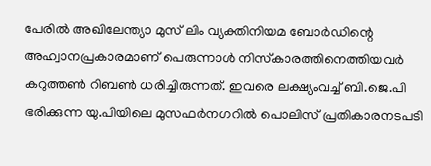പേരില്‍ അഖിലേന്ത്യാ മുസ് ലിം വ്യക്തിനിയമ ബോര്‍ഡിന്റെ അഹ്വാനപ്രകാരമാണ് പെരുന്നാള്‍ നിസ്‌കാരത്തിനെത്തിയവര്‍ കറുത്തണ്‍ റിബണ്‍ ധരിച്ചിരുന്നത്. ഇവരെ ലക്ഷ്യംവച്ച് ബി.ജെ.പി ഭരിക്കുന്ന യു.പിയിലെ മുസഫര്‍നഗറില്‍ പൊലിസ് പ്രതികാരനടപടി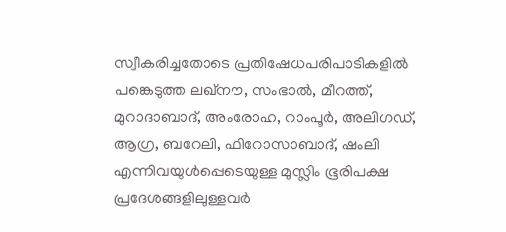സ്വീകരിച്ചതോടെ പ്രതിഷേധപരിപാടികളില്‍ പങ്കെടുത്ത ലഖ്‌നൗ, സംഭാല്‍, മീറത്ത്, മുറാദാബാദ്, അംരോഹ, റാംപൂര്‍, അലിഗഡ്, ആഗ്ര, ബറേലി, ഫിറോസാബാദ്, ഷംലി എന്നിവയുള്‍പ്പെടെയുള്ള മുസ്ലിം ഭൂരിപക്ഷ പ്രദേശങ്ങളിലുള്ളവര്‍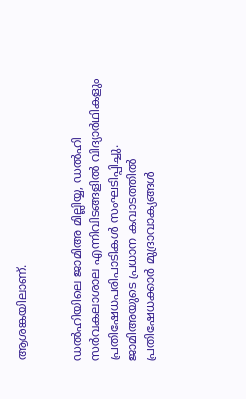ആശങ്കയിലാണ്.


ഡല്‍ഹിയിലെ ജാമിഅ മില്ലിയ്യ, ഡല്‍ഹി സര്‍വകലാശാല എന്നിവിടങ്ങളില്‍ വിദ്യാര്‍ഥികളും പ്രതിഷേധപരിപാടികള്‍ സംഘടിപ്പിച്ചു. ജാമിഅയുടെ പ്രധാന കവാടത്തില്‍ പ്രതിഷേധക്കാര്‍ മുദ്രാവാക്യങ്ങള്‍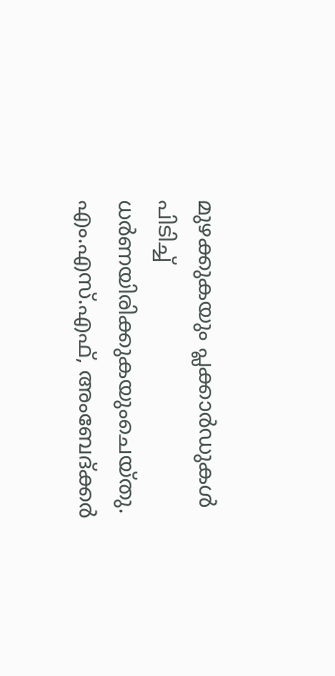മുഴക്കുകയും പ്ലക്കാര്‍ഡുകള്‍ പിടിച്ച് ധര്‍ണയിരിക്കുകയുംചെയ്തു. എം.എസ്.എഫ്, അംബേദ്ക്കര്‍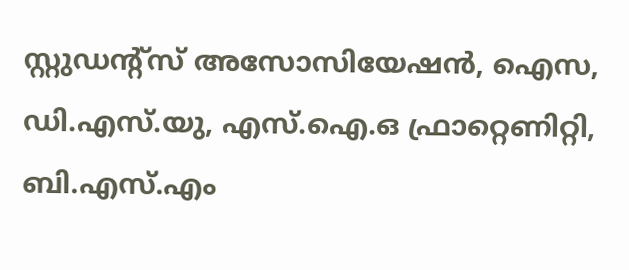സ്റ്റുഡന്റ്‌സ് അസോസിയേഷന്‍, ഐസ, ഡി.എസ്.യു, എസ്.ഐ.ഒ ഫ്രാറ്റെണിറ്റി, ബി.എസ്.എം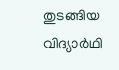തുടങ്ങിയ വിദ്യാര്‍ഥി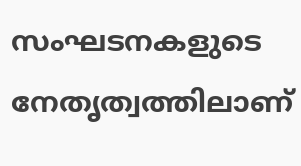സംഘടനകളുടെ നേതൃത്വത്തിലാണ്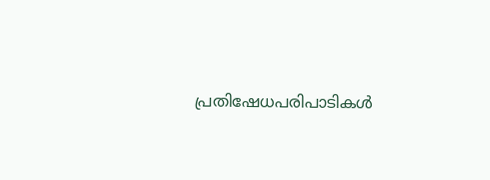പ്രതിഷേധപരിപാടികള്‍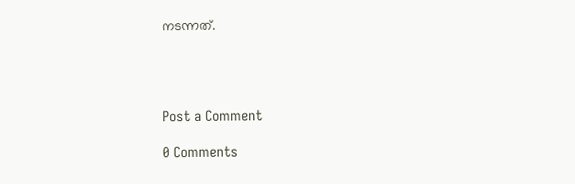നടന്നത്.




Post a Comment

0 Comments